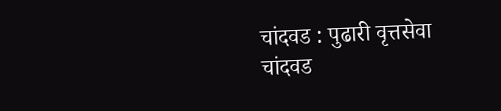चांदवड : पुढारी वृत्तसेवा
चांदवड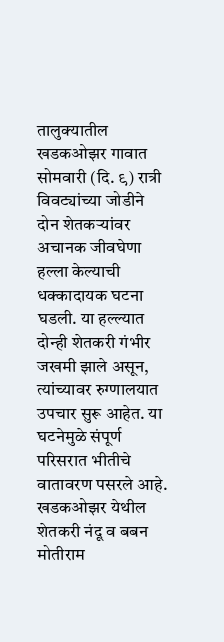तालुक्यातील खडकओझर गावात सोमवारी (दि. ९) रात्री विवट्यांच्या जोडीने दोन शेतकऱ्यांवर अचानक जीवघेणा हल्ला केल्याची धक्कादायक घटना घडली. या हल्ल्यात दोन्ही शेतकरी गंभीर जखमी झाले असून, त्यांच्यावर रुग्णालयात उपचार सुरू आहेत. या घटनेमुळे संपूर्ण परिसरात भीतीचे वातावरण पसरले आहे.
खडकओझर येथील शेतकरी नंदू व बबन मोतीराम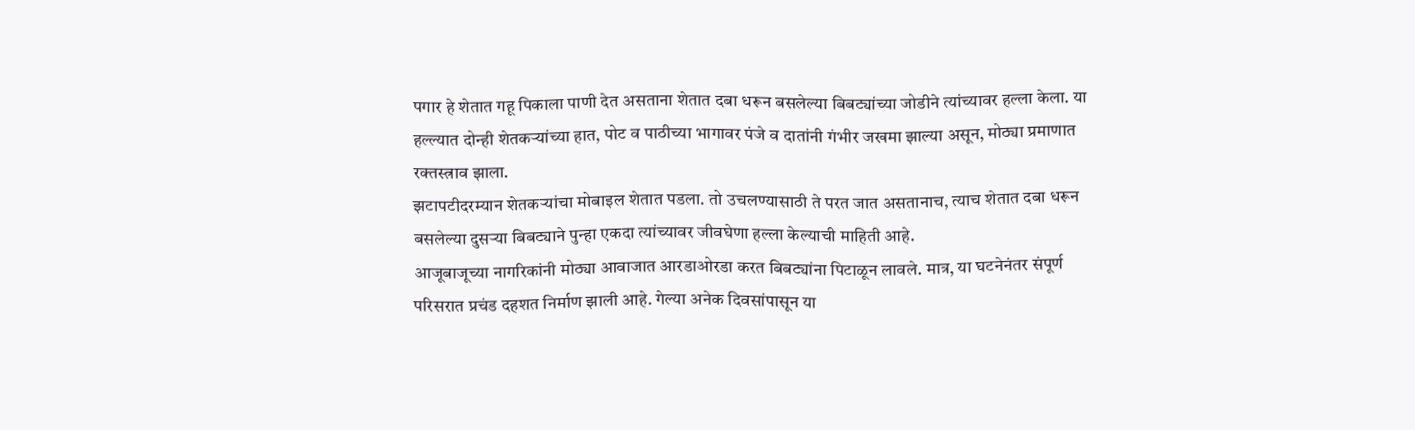पगार हे शेतात गहू पिकाला पाणी देत असताना शेतात दबा धरून बसलेल्या बिबट्यांच्या जोडीने त्यांच्यावर हल्ला केला. या हल्ल्यात दोन्ही शेतकऱ्यांच्या हात, पोट व पाठीच्या भागावर पंजे व दातांनी गंभीर जखमा झाल्या असून, मोठ्या प्रमाणात रक्तस्त्राव झाला.
झटापटीदरम्यान शेतकऱ्यांचा मोबाइल शेतात पडला. तो उचलण्यासाठी ते परत जात असतानाच, त्याच शेतात दबा धरून बसलेल्या दुसऱ्या बिबट्याने पुन्हा एकदा त्यांच्यावर जीवघेणा हल्ला केल्याची माहिती आहे.
आजूबाजूच्या नागरिकांनी मोठ्या आवाजात आरडाओरडा करत बिबट्यांना पिटाळून लावले. मात्र, या घटनेनंतर संपूर्ण परिसरात प्रचंड दहशत निर्माण झाली आहे. गेल्या अनेक दिवसांपासून या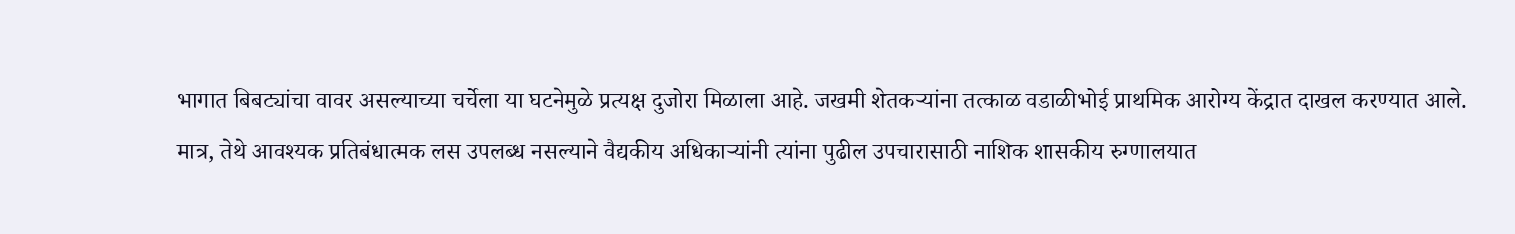भागात बिबट्यांचा वावर असल्याच्या चर्चेला या घटनेमुळे प्रत्यक्ष दुजोरा मिळाला आहे. जखमी शेतकऱ्यांना तत्काळ वडाळीभोई प्राथमिक आरोग्य केंद्रात दाखल करण्यात आले.
मात्र, तेथे आवश्यक प्रतिबंधात्मक लस उपलब्ध नसल्याने वैद्यकीय अधिकाऱ्यांनी त्यांना पुढील उपचारासाठी नाशिक शासकीय रुग्णालयात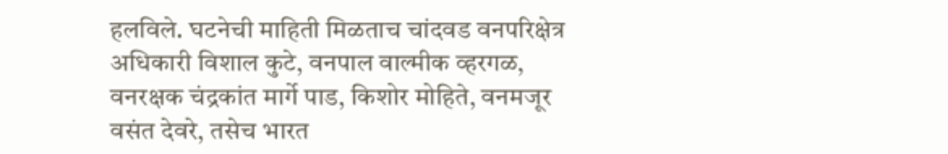हलविले. घटनेची माहिती मिळताच चांदवड वनपरिक्षेत्र अधिकारी विशाल कुटे, वनपाल वाल्मीक व्हरगळ, वनरक्षक चंद्रकांत मार्गे पाड, किशोर मोहिते, वनमजूर वसंत देवरे, तसेच भारत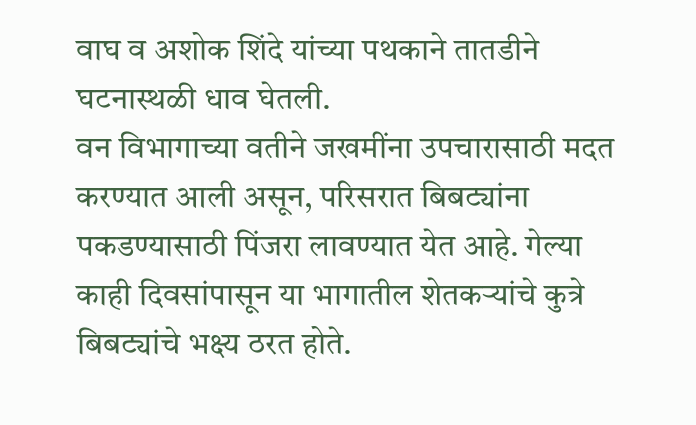वाघ व अशोक शिंदे यांच्या पथकाने तातडीने घटनास्थळी धाव घेतली.
वन विभागाच्या वतीने जखमींना उपचारासाठी मदत करण्यात आली असून, परिसरात बिबट्यांना पकडण्यासाठी पिंजरा लावण्यात येत आहे. गेल्या काही दिवसांपासून या भागातील शेतकऱ्यांचे कुत्रे बिबट्यांचे भक्ष्य ठरत होते.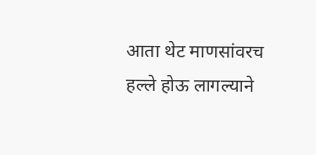आता थेट माणसांवरच हल्ले होऊ लागल्याने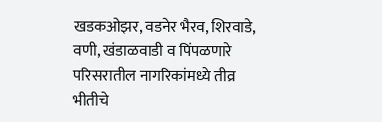खडकओझर, वडनेर भैरव, शिरवाडे, वणी, खंडाळवाडी व पिंपळणारे परिसरातील नागरिकांमध्ये तीव्र भीतीचे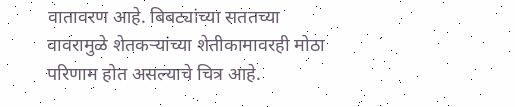वातावरण आहे. बिबट्यांच्या सततच्या वावरामुळे शेतकऱ्यांच्या शेतीकामावरही मोठा परिणाम होत असल्याचे चित्र आहे.